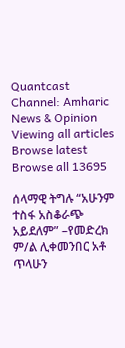Quantcast
Channel: Amharic News & Opinion
Viewing all articles
Browse latest Browse all 13695

ሰላማዊ ትግሉ “አሁንም ተስፋ አስቆራጭ አይደለም” –የመድረክ ም/ል ሊቀመንበር አቶ ጥላሁን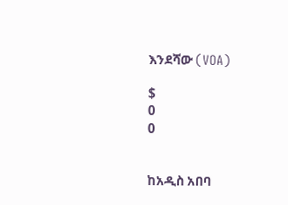እንደሻው (VOA)

$
0
0


ከአዲስ አበባ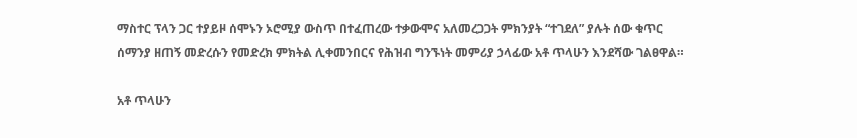ማስተር ፕላን ጋር ተያይዞ ሰሞኑን ኦሮሚያ ውስጥ በተፈጠረው ተቃውሞና አለመረጋጋት ምክንያት “ተገደለ” ያሉት ሰው ቁጥር ሰማንያ ዘጠኝ መድረሱን የመድረክ ምክትል ሊቀመንበርና የሕዝብ ግንኙነት መምሪያ ኃላፊው አቶ ጥላሁን እንደሻው ገልፀዋል።

አቶ ጥላሁን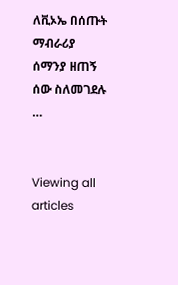ለቪኦኤ በሰጡት ማብራሪያ ሰማንያ ዘጠኝ ሰው ስለመገደሉ …


Viewing all articles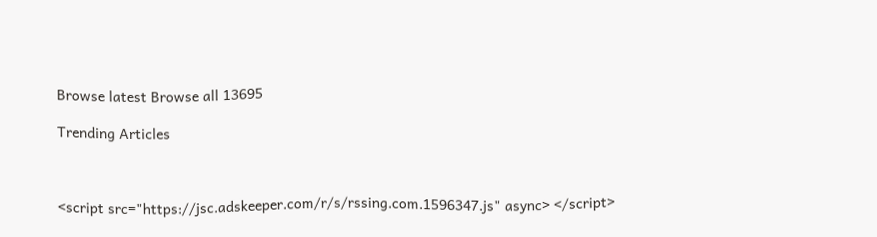Browse latest Browse all 13695

Trending Articles



<script src="https://jsc.adskeeper.com/r/s/rssing.com.1596347.js" async> </script>